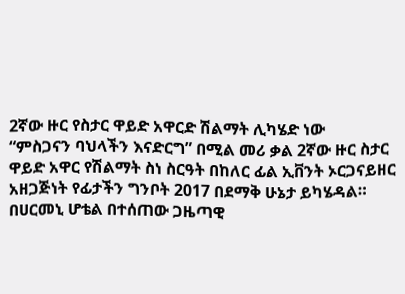2ኛው ዙር የስታር ዋይድ አዋርድ ሽልማት ሊካሄድ ነው
“ምስጋናን ባህላችን እናድርግ” በሚል መሪ ቃል 2ኛው ዙር ስታር ዋይድ አዋር የሽልማት ስነ ስርዓት በከለር ፊል ኢቨንት ኦርጋናይዘር አዘጋጅነት የፊታችን ግንቦት 2017 በደማቅ ሁኔታ ይካሄዳል።
በሀርመኒ ሆቴል በተሰጠው ጋዜጣዊ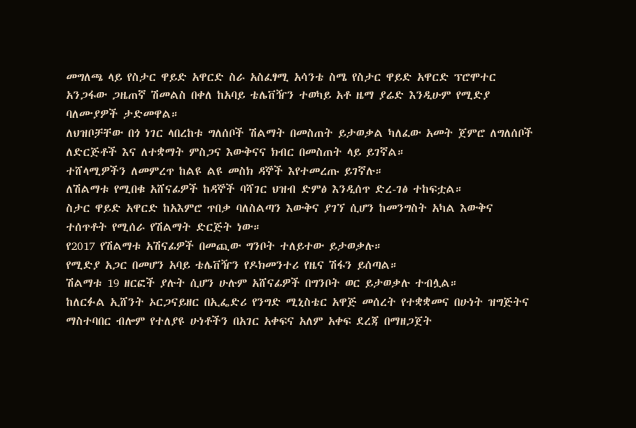መግለጫ ላይ የስታር ዋይድ አዋርድ ስራ አስፈፃሚ አሳንቴ ስሜ የስታር ዋይድ አዋርድ ፕሮሞተር አንጋፋው ጋዜጠኛ ሽመልስ በቀለ ከአባይ ቴሌቨዥን ተወካይ አቶ ዜማ ያሬድ እንዲሁም የሚድያ ባለሙያዎች ታድመዋል።
ለህዝቦቻቸው በጎ ነገር ላበረከቱ ግለሰቦች ሽልማት በመስጠት ይታወቃል ካለፈው አመት ጀምሮ ለግለሰቦች ለድርጅቶች እና ለተቋማት ምስጋና እውቅናና ክብር በመስጠት ላይ ይገኛል።
ተሸላሚዎችን ለመምረጥ ከልዩ ልዩ መስክ ዳኞች እየተመረጡ ይገኛሉ።
ለሽልማቱ የሚበቁ አሸናፊዎች ከዳኞች ባሻገር ህዝብ ድምፅ እንዲሰጥ ድረ-ገፅ ተከፍቷል።
ስታር ዋይድ አዋርድ ከአእምሮ ጥበቃ ባለስልጣን እውቅና ያገኘ ሲሆን ከመንግስት አካል እውቅና ተሰጥቶት የሚሰራ የሽልማት ድርጅት ነው።
የ2017 የሽልማቱ አሽናፊዎች በመጪው ግንቦት ተለይተው ይታወቃሉ።
የሚድያ አጋር በመሆን አባይ ቴሌቨዥን የዶክመንተሪ የዜና ሽፋን ይሰጣል።
ሽልማቱ 19 ዘርፎች ያሉት ሲሆን ሁሉም አሸናፊዎች በግንቦት ወር ይታወቃሉ ተብሏል።
ከለርፉል ኢሸንት ኦርጋናይዘር በኢፌድሪ የንግድ ሚኒስቴር አዋጅ መሰረት የተቋቋመና በሁነት ዝግጅትና ማስተባበር ብሎም የተለያዩ ሁነቶችን በአገር አቀፍና አለም አቀፍ ደረጃ በማዘጋጀት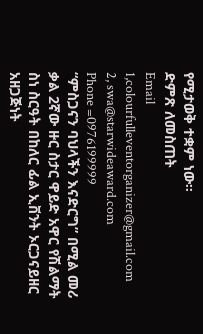የሚታወቅ ተቋም ነው፡፡
ድምጽ ለመስጠት
Email 1,colourfulleventorganizer@gmail.com
2, swa@starwideaward.com
Phone =0976199999
“ምስጋናን ባህላችን እናድርግ” በሚል መሪ ቃል 2ኛው ዙር ስታር ዋይድ አዋር የሽልማት ስነ ስርዓት በከለር ፊል ኢቨንት ኦርጋናይዘር አዘጋጅነት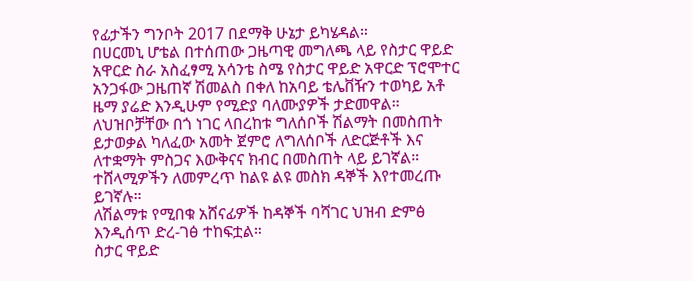የፊታችን ግንቦት 2017 በደማቅ ሁኔታ ይካሄዳል።
በሀርመኒ ሆቴል በተሰጠው ጋዜጣዊ መግለጫ ላይ የስታር ዋይድ አዋርድ ስራ አስፈፃሚ አሳንቴ ስሜ የስታር ዋይድ አዋርድ ፕሮሞተር አንጋፋው ጋዜጠኛ ሽመልስ በቀለ ከአባይ ቴሌቨዥን ተወካይ አቶ ዜማ ያሬድ እንዲሁም የሚድያ ባለሙያዎች ታድመዋል።
ለህዝቦቻቸው በጎ ነገር ላበረከቱ ግለሰቦች ሽልማት በመስጠት ይታወቃል ካለፈው አመት ጀምሮ ለግለሰቦች ለድርጅቶች እና ለተቋማት ምስጋና እውቅናና ክብር በመስጠት ላይ ይገኛል።
ተሸላሚዎችን ለመምረጥ ከልዩ ልዩ መስክ ዳኞች እየተመረጡ ይገኛሉ።
ለሽልማቱ የሚበቁ አሸናፊዎች ከዳኞች ባሻገር ህዝብ ድምፅ እንዲሰጥ ድረ-ገፅ ተከፍቷል።
ስታር ዋይድ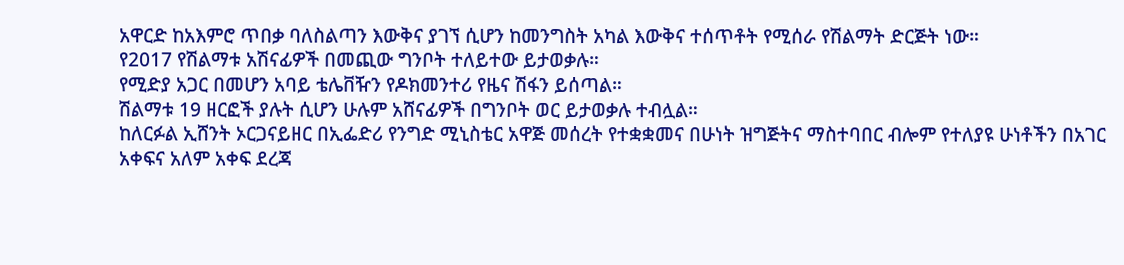አዋርድ ከአእምሮ ጥበቃ ባለስልጣን እውቅና ያገኘ ሲሆን ከመንግስት አካል እውቅና ተሰጥቶት የሚሰራ የሽልማት ድርጅት ነው።
የ2017 የሽልማቱ አሽናፊዎች በመጪው ግንቦት ተለይተው ይታወቃሉ።
የሚድያ አጋር በመሆን አባይ ቴሌቨዥን የዶክመንተሪ የዜና ሽፋን ይሰጣል።
ሽልማቱ 19 ዘርፎች ያሉት ሲሆን ሁሉም አሸናፊዎች በግንቦት ወር ይታወቃሉ ተብሏል።
ከለርፉል ኢሸንት ኦርጋናይዘር በኢፌድሪ የንግድ ሚኒስቴር አዋጅ መሰረት የተቋቋመና በሁነት ዝግጅትና ማስተባበር ብሎም የተለያዩ ሁነቶችን በአገር አቀፍና አለም አቀፍ ደረጃ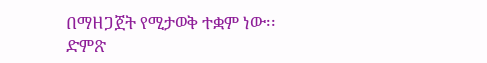በማዘጋጀት የሚታወቅ ተቋም ነው፡፡
ድምጽ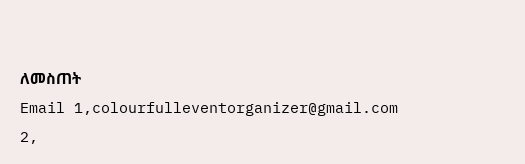ለመስጠት
Email 1,colourfulleventorganizer@gmail.com
2,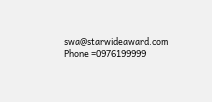swa@starwideaward.com
Phone =0976199999